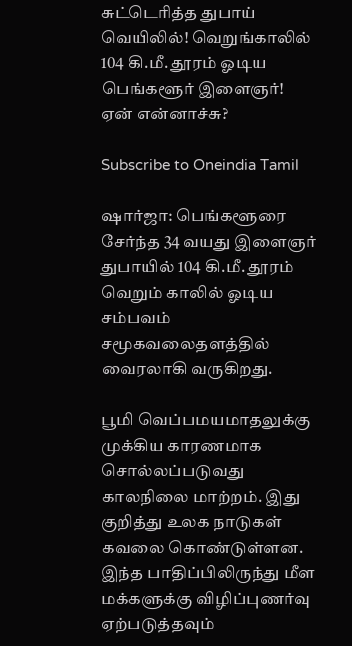சுட்டெரித்த துபாய் வெயிலில்! வெறுங்காலில் 104 கி.மீ. தூரம் ஓடிய பெங்களூர் இளைஞர்! ஏன் என்னாச்சு?

Subscribe to Oneindia Tamil

ஷார்ஜா: பெங்களூரை சேர்ந்த 34 வயது இளைஞர் துபாயில் 104 கி.மீ. தூரம் வெறும் காலில் ஓடிய சம்பவம் சமூகவலைதளத்தில் வைரலாகி வருகிறது.

பூமி வெப்பமயமாதலுக்கு முக்கிய காரணமாக சொல்லப்படுவது காலநிலை மாற்றம். இது குறித்து உலக நாடுகள் கவலை கொண்டுள்ளன. இந்த பாதிப்பிலிருந்து மீள மக்களுக்கு விழிப்புணர்வு ஏற்படுத்தவும்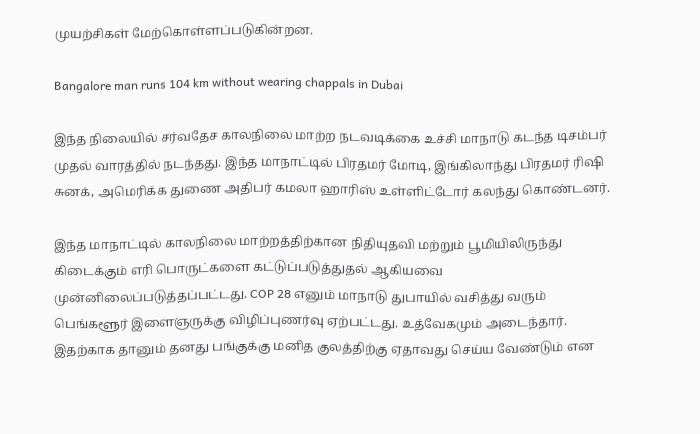முயற்சிகள் மேற்கொள்ளப்படுகின்றன.

Bangalore man runs 104 km without wearing chappals in Dubai

இந்த நிலையில் சர்வதேச காலநிலை மாற்ற நடவடிக்கை உச்சி மாநாடு கடந்த டிசம்பர் முதல் வாரத்தில் நடந்தது. இந்த மாநாட்டில் பிரதமர் மோடி, இங்கிலாந்து பிரதமர் ரிஷி சுனக், அமெரிக்க துணை அதிபர் கமலா ஹாரிஸ் உள்ளிட்டோர் கலந்து கொண்டனர்.

இந்த மாநாட்டில் காலநிலை மாற்றத்திற்கான நிதியுதவி மற்றும் பூமியிலிருந்து கிடைக்கும் எரி பொருட்களை கட்டுப்படுத்துதல் ஆகியவை முன்னிலைப்படுத்தப்பட்டது. COP 28 எனும் மாநாடு துபாயில் வசித்து வரும் பெங்களூர் இளைஞருக்கு விழிப்புணர்வு ஏற்பட்டது. உத்வேகமும் அடைந்தார். இதற்காக தானும் தனது பங்குக்கு மனித குலத்திற்கு ஏதாவது செய்ய வேண்டும் என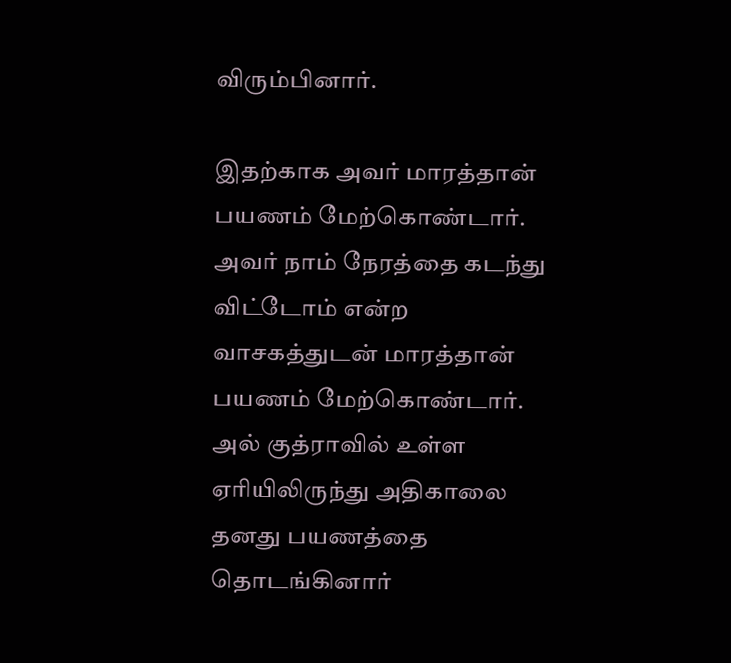விரும்பினார்.

இதற்காக அவர் மாரத்தான் பயணம் மேற்கொண்டார். அவர் நாம் நேரத்தை கடந்து விட்டோம் என்ற வாசகத்துடன் மாரத்தான் பயணம் மேற்கொண்டார். அல் குத்ராவில் உள்ள ஏரியிலிருந்து அதிகாலை தனது பயணத்தை தொடங்கினார்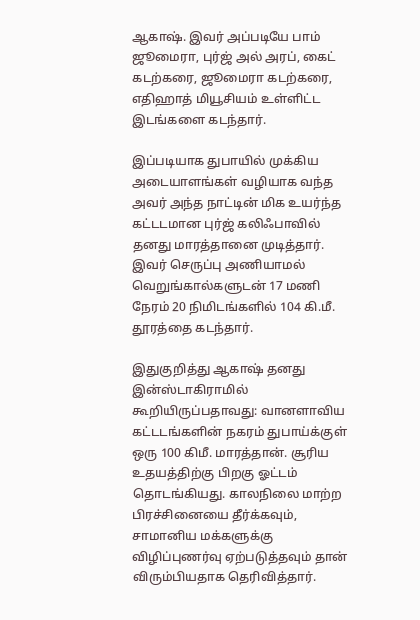ஆகாஷ். இவர் அப்படியே பாம் ஜூமைரா, புர்ஜ் அல் அரப், கைட் கடற்கரை, ஜூமைரா கடற்கரை, எதிஹாத் மியூசியம் உள்ளிட்ட இடங்களை கடந்தார்.

இப்படியாக துபாயில் முக்கிய அடையாளங்கள் வழியாக வந்த அவர் அந்த நாட்டின் மிக உயர்ந்த கட்டடமான புர்ஜ் கலிஃபாவில் தனது மாரத்தானை முடித்தார். இவர் செருப்பு அணியாமல் வெறுங்கால்களுடன் 17 மணி நேரம் 20 நிமிடங்களில் 104 கி.மீ. தூரத்தை கடந்தார்.

இதுகுறித்து ஆகாஷ் தனது இன்ஸ்டாகிராமில் கூறியிருப்பதாவது: வானளாவிய கட்டடங்களின் நகரம் துபாய்க்குள் ஒரு 100 கிமீ. மாரத்தான். சூரிய உதயத்திற்கு பிறகு ஓட்டம் தொடங்கியது. காலநிலை மாற்ற பிரச்சினையை தீர்க்கவும், சாமானிய மக்களுக்கு விழிப்புணர்வு ஏற்படுத்தவும் தான் விரும்பியதாக தெரிவித்தார்.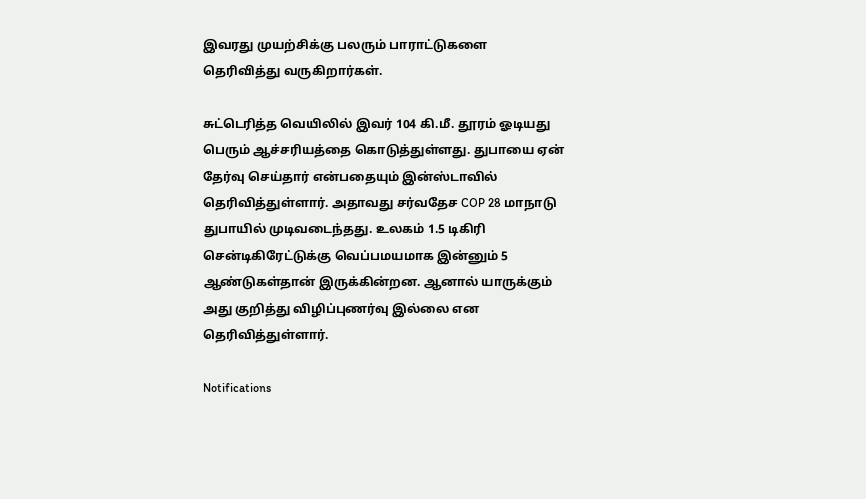இவரது முயற்சிக்கு பலரும் பாராட்டுகளை தெரிவித்து வருகிறார்கள்.

சுட்டெரித்த வெயிலில் இவர் 104 கி.மீ. தூரம் ஓடியது பெரும் ஆச்சரியத்தை கொடுத்துள்ளது. துபாயை ஏன் தேர்வு செய்தார் என்பதையும் இன்ஸ்டாவில் தெரிவித்துள்ளார். அதாவது சர்வதேச COP 28 மாநாடு துபாயில் முடிவடைந்தது. உலகம் 1.5 டிகிரி சென்டிகிரேட்டுக்கு வெப்பமயமாக இன்னும் 5 ஆண்டுகள்தான் இருக்கின்றன. ஆனால் யாருக்கும் அது குறித்து விழிப்புணர்வு இல்லை என தெரிவித்துள்ளார்.

Notifications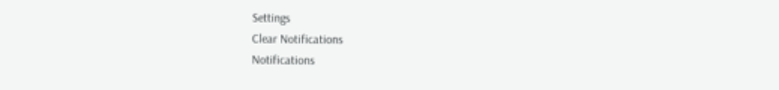Settings
Clear Notifications
Notifications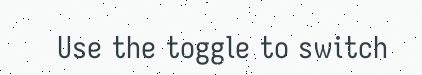Use the toggle to switch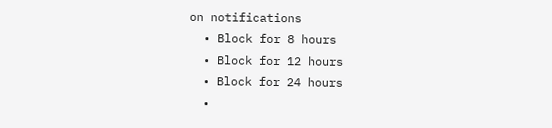on notifications
  • Block for 8 hours
  • Block for 12 hours
  • Block for 24 hours
  •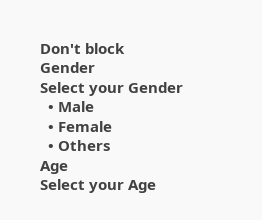Don't block
Gender
Select your Gender
  • Male
  • Female
  • Others
Age
Select your Age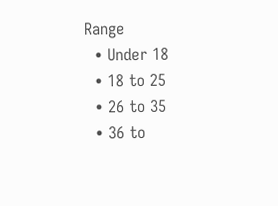Range
  • Under 18
  • 18 to 25
  • 26 to 35
  • 36 to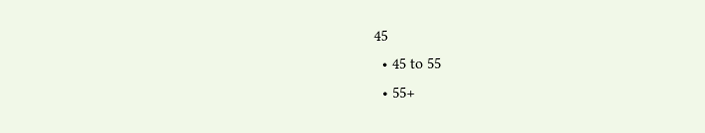45
  • 45 to 55
  • 55+